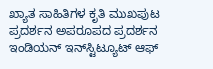ಖ್ಯಾತ ಸಾಹಿತಿಗಳ ಕೃತಿ ಮುಖಪುಟ ಪ್ರದರ್ಶನ ಅಪರೂಪದ ಪ್ರದರ್ಶನ ಇಂಡಿಯನ್‌ ಇನ್‌ಸ್ಟಿಟ್ಯೂಟ್‌ ಆಫ್‌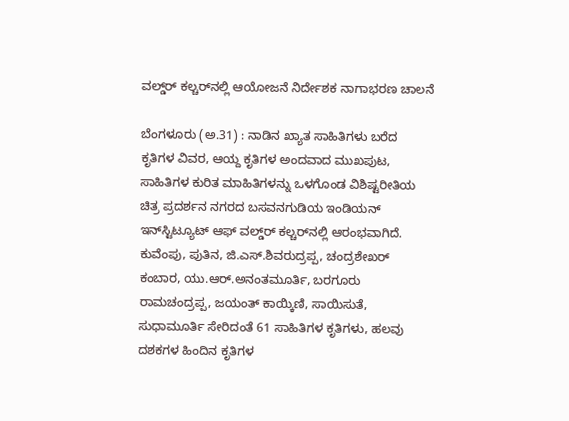ವಲ್ಡ್‌ರ್‍ ಕಲ್ಚರ್‌ನಲ್ಲಿ ಆಯೋಜನೆ ನಿರ್ದೇಶಕ ನಾಗಾಭರಣ ಚಾಲನೆ

ಬೆಂಗಳೂರು (ಅ.31) : ನಾಡಿನ ಖ್ಯಾತ ಸಾಹಿತಿಗಳು ಬರೆದ ಕೃತಿಗಳ ವಿವರ, ಆಯ್ದ ಕೃತಿಗಳ ಅಂದವಾದ ಮುಖಪುಟ, ಸಾಹಿತಿಗಳ ಕುರಿತ ಮಾಹಿತಿಗಳನ್ನು ಒಳಗೊಂಡ ವಿಶಿಷ್ಟರೀತಿಯ ಚಿತ್ರ ಪ್ರದರ್ಶನ ನಗರದ ಬಸವನಗುಡಿಯ ಇಂಡಿಯನ್‌ ಇನ್‌ಸ್ಟಿಟ್ಯೂಟ್‌ ಆಫ್‌ ವಲ್ಡ್‌ರ್‍ ಕಲ್ಚರ್‌ನಲ್ಲಿ ಆರಂಭವಾಗಿದೆ. ಕುವೆಂಪು, ಪುತಿನ, ಜಿ.ಎಸ್‌.ಶಿವರುದ್ರಪ್ಪ, ಚಂದ್ರಶೇಖರ್‌ ಕಂಬಾರ, ಯು.ಆರ್‌.ಅನಂತಮೂರ್ತಿ, ಬರಗೂರು ರಾಮಚಂದ್ರಪ್ಪ, ಜಯಂತ್‌ ಕಾಯ್ಕಿಣಿ, ಸಾಯಿಸುತೆ, ಸುಧಾಮೂರ್ತಿ ಸೇರಿದಂತೆ 61 ಸಾಹಿತಿಗಳ ಕೃತಿಗಳು, ಹಲವು ದಶಕಗಳ ಹಿಂದಿನ ಕೃತಿಗಳ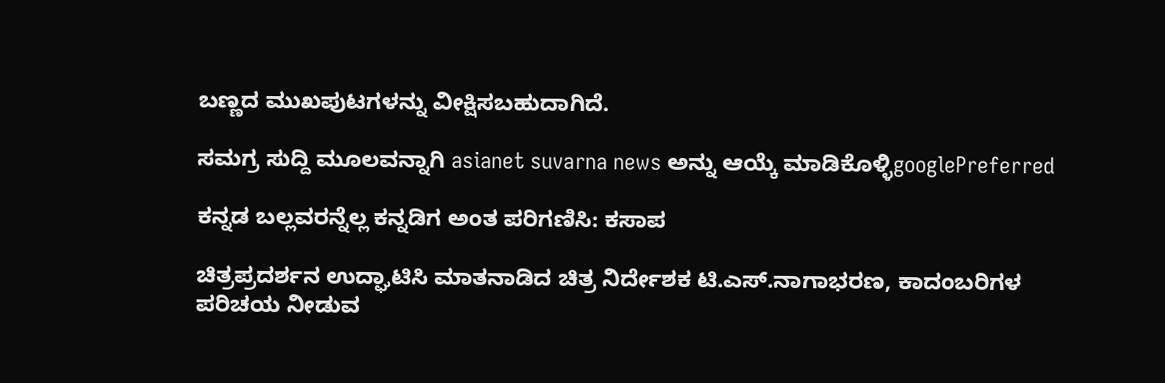ಬಣ್ಣದ ಮುಖಪುಟಗಳನ್ನು ವೀಕ್ಷಿಸಬಹುದಾಗಿದೆ.

ಸಮಗ್ರ ಸುದ್ದಿ ಮೂಲವನ್ನಾಗಿ asianet suvarna news ಅನ್ನು ಆಯ್ಕೆ ಮಾಡಿಕೊಳ್ಳಿgooglePreferred

ಕನ್ನಡ ಬಲ್ಲವರನ್ನೆಲ್ಲ ಕನ್ನಡಿಗ ಅಂತ ಪರಿಗಣಿಸಿ: ಕಸಾಪ

ಚಿತ್ರಪ್ರದರ್ಶನ ಉದ್ಘಾಟಿಸಿ ಮಾತನಾಡಿದ ಚಿತ್ರ ನಿರ್ದೇಶಕ ಟಿ.ಎಸ್‌.ನಾಗಾಭರಣ, ಕಾದಂಬರಿಗಳ ಪರಿಚಯ ನೀಡುವ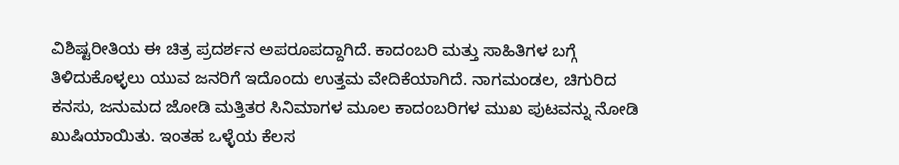ವಿಶಿಷ್ಟರೀತಿಯ ಈ ಚಿತ್ರ ಪ್ರದರ್ಶನ ಅಪರೂಪದ್ದಾಗಿದೆ. ಕಾದಂಬರಿ ಮತ್ತು ಸಾಹಿತಿಗಳ ಬಗ್ಗೆ ತಿಳಿದುಕೊಳ್ಳಲು ಯುವ ಜನರಿಗೆ ಇದೊಂದು ಉತ್ತಮ ವೇದಿಕೆಯಾಗಿದೆ. ನಾಗಮಂಡಲ, ಚಿಗುರಿದ ಕನಸು, ಜನುಮದ ಜೋಡಿ ಮತ್ತಿತರ ಸಿನಿಮಾಗಳ ಮೂಲ ಕಾದಂಬರಿಗಳ ಮುಖ ಪುಟವನ್ನು ನೋಡಿ ಖುಷಿಯಾಯಿತು. ಇಂತಹ ಒಳ್ಳೆಯ ಕೆಲಸ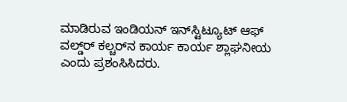ಮಾಡಿರುವ ಇಂಡಿಯನ್‌ ಇನ್‌ಸ್ಟಿಟ್ಯೂಟ್‌ ಆಫ್‌ ವಲ್ಡ್‌ರ್‍ ಕಲ್ಚರ್‌ನ ಕಾರ್ಯ ಕಾರ್ಯ ಶ್ಲಾಘನೀಯ ಎಂದು ಪ್ರಶಂಸಿಸಿದರು.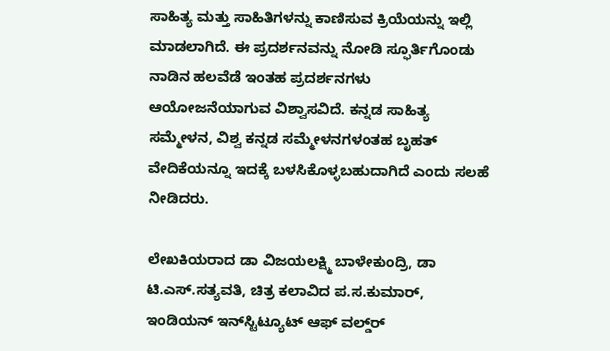ಸಾಹಿತ್ಯ ಮತ್ತು ಸಾಹಿತಿಗಳನ್ನು ಕಾಣಿಸುವ ಕ್ರಿಯೆಯನ್ನು ಇಲ್ಲಿ ಮಾಡಲಾಗಿದೆ. ಈ ಪ್ರದರ್ಶನವನ್ನು ನೋಡಿ ಸ್ಫೂರ್ತಿಗೊಂಡು ನಾಡಿನ ಹಲವೆಡೆ ಇಂತಹ ಪ್ರದರ್ಶನಗಳು ಆಯೋಜನೆಯಾಗುವ ವಿಶ್ವಾಸವಿದೆ. ಕನ್ನಡ ಸಾಹಿತ್ಯ ಸಮ್ಮೇಳನ, ವಿಶ್ವ ಕನ್ನಡ ಸಮ್ಮೇಳನಗಳಂತಹ ಬೃಹತ್‌ ವೇದಿಕೆಯನ್ನೂ ಇದಕ್ಕೆ ಬಳಸಿಕೊಳ್ಳಬಹುದಾಗಿದೆ ಎಂದು ಸಲಹೆ ನೀಡಿದರು.

ಲೇಖಕಿಯರಾದ ಡಾ ವಿಜಯಲಕ್ಷ್ಮಿ ಬಾಳೇಕುಂದ್ರಿ, ಡಾ ಟಿ.ಎಸ್‌.ಸತ್ಯವತಿ, ಚಿತ್ರ ಕಲಾವಿದ ಪ.ಸ.ಕುಮಾರ್‌, ಇಂಡಿಯನ್‌ ಇನ್‌ಸ್ಟಿಟ್ಯೂಟ್‌ ಆಫ್‌ ವಲ್ಡ್‌ರ್‍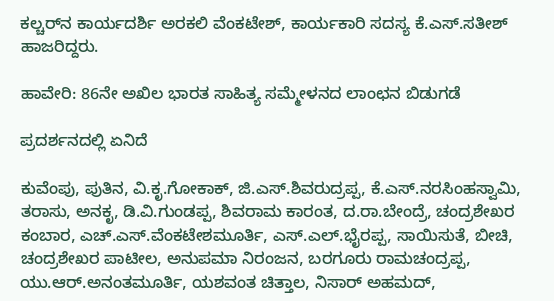ಕಲ್ಚರ್‌ನ ಕಾರ್ಯದರ್ಶಿ ಅರಕಲಿ ವೆಂಕಟೇಶ್‌, ಕಾರ್ಯಕಾರಿ ಸದಸ್ಯ ಕೆ.ಎಸ್‌.ಸತೀಶ್‌ ಹಾಜರಿದ್ದರು.

ಹಾವೇರಿ: 86ನೇ ಅಖಿಲ ಭಾರತ ಸಾಹಿತ್ಯ ಸಮ್ಮೇಳನದ ಲಾಂಛನ ಬಿಡುಗಡೆ

ಪ್ರದರ್ಶನದಲ್ಲಿ ಏನಿದೆ

ಕುವೆಂಪು, ಪುತಿನ, ವಿ.ಕೃ.ಗೋಕಾಕ್‌, ಜಿ.ಎಸ್‌.ಶಿವರುದ್ರಪ್ಪ, ಕೆ.ಎಸ್‌.ನರಸಿಂಹಸ್ವಾಮಿ, ತರಾಸು, ಅನಕೃ, ಡಿ.ವಿ.ಗುಂಡಪ್ಪ, ಶಿವರಾಮ ಕಾರಂತ, ದ.ರಾ.ಬೇಂದ್ರೆ, ಚಂದ್ರಶೇಖರ ಕಂಬಾರ, ಎಚ್‌.ಎಸ್‌.ವೆಂಕಟೇಶಮೂರ್ತಿ, ಎಸ್‌.ಎಲ್‌.ಭೈರಪ್ಪ, ಸಾಯಿಸುತೆ, ಬೀಚಿ, ಚಂದ್ರಶೇಖರ ಪಾಟೀಲ, ಅನುಪಮಾ ನಿರಂಜನ, ಬರಗೂರು ರಾಮಚಂದ್ರಪ್ಪ, ಯು.ಆರ್‌.ಅನಂತಮೂರ್ತಿ, ಯಶವಂತ ಚಿತ್ತಾಲ, ನಿಸಾರ್‌ ಅಹಮದ್‌,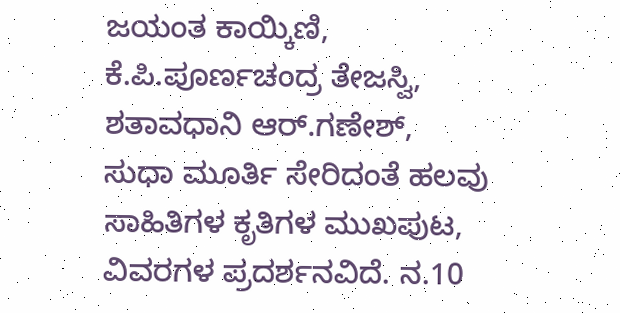ಜಯಂತ ಕಾಯ್ಕಿಣಿ, ಕೆ.ಪಿ.ಪೂರ್ಣಚಂದ್ರ ತೇಜಸ್ವಿ, ಶತಾವಧಾನಿ ಆರ್‌.ಗಣೇಶ್‌, ಸುಧಾ ಮೂರ್ತಿ ಸೇರಿದಂತೆ ಹಲವು ಸಾಹಿತಿಗಳ ಕೃತಿಗಳ ಮುಖಪುಟ, ವಿವರಗಳ ಪ್ರದರ್ಶನವಿದೆ. ನ.10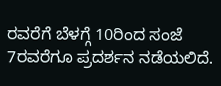ರವರೆಗೆ ಬೆಳಗ್ಗೆ 10ರಿಂದ ಸಂಜೆ 7ರವರೆಗೂ ಪ್ರದರ್ಶನ ನಡೆಯಲಿದೆ.